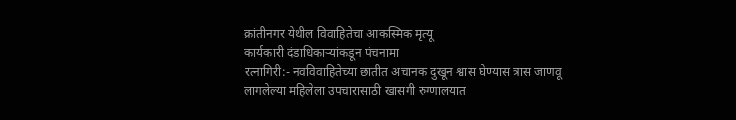क्रांतीनगर येथील विवाहितेचा आकस्मिक मृत्यू
कार्यकारी दंडाधिकाऱ्यांकडून पंचनामा
रत्नागिरी:- नवविवाहितेच्या छातीत अचानक दुखून श्वास घेण्यास त्रास जाणवू लागलेल्या महिलेला उपचारासाठी खासगी रुग्णालयात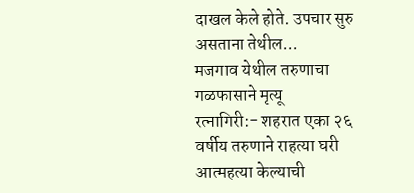दाखल केले होते. उपचार सुरु असताना तेथील...
मजगाव येथील तरुणाचा गळफासाने मृत्यू
रत्नागिरी:- शहरात एका २६ वर्षीय तरुणाने राहत्या घरी आत्महत्या केल्याची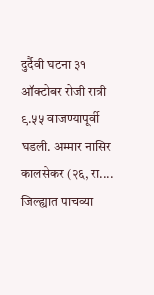दुर्दैवी घटना ३१ ऑक्टोबर रोजी रात्री ९.५५ वाजण्यापूर्वी घडली. अम्मार नासिर कालसेकर (२६, रा....
जिल्ह्यात पाचव्या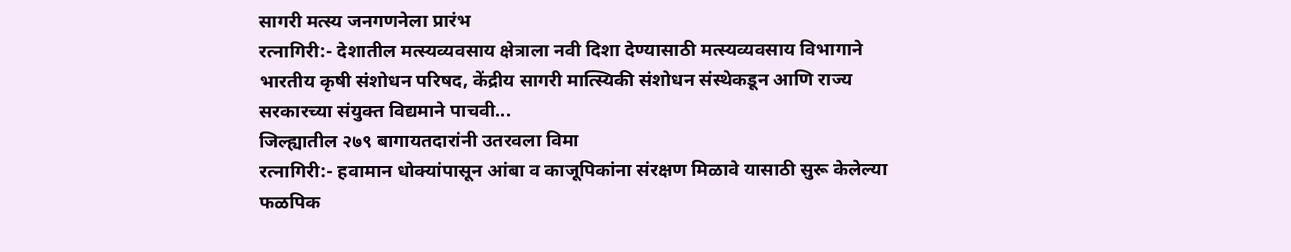सागरी मत्स्य जनगणनेला प्रारंभ
रत्नागिरी:- देशातील मत्स्यव्यवसाय क्षेत्राला नवी दिशा देण्यासाठी मत्स्यव्यवसाय विभागाने भारतीय कृषी संशोधन परिषद, केंद्रीय सागरी मात्स्यिकी संशोधन संस्थेकडून आणि राज्य सरकारच्या संयुक्त विद्यमाने पाचवी...
जिल्ह्यातील २७९ बागायतदारांनी उतरवला विमा
रत्नागिरी:- हवामान धोक्यांपासून आंबा व काजूपिकांना संरक्षण मिळावे यासाठी सुरू केलेल्या फळपिक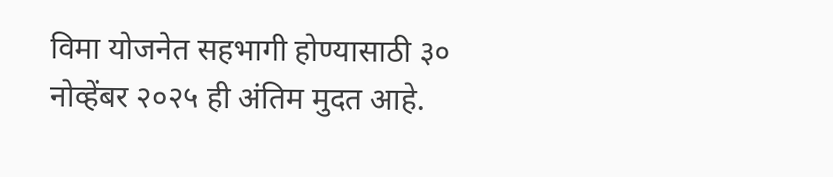विमा योजनेत सहभागी होण्यासाठी ३० नोव्हेंबर २०२५ ही अंतिम मुदत आहे.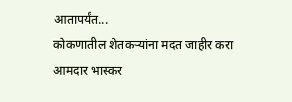आतापर्यंत...
कोकणातील शेतकऱ्यांना मदत जाहीर करा
आमदार भास्कर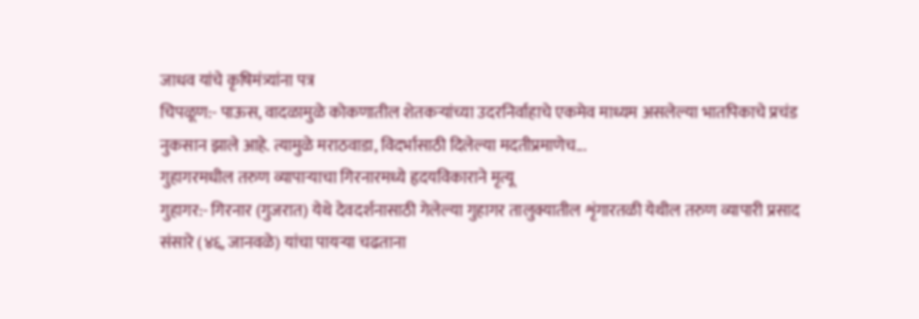जाधव यांचे कृषिमंत्र्यांना पत्र
चिपळूण:- पाऊस, वादळामुळे कोकणातील शेतकऱ्यांच्या उदरनिर्वाहाचे एकमेव माध्यम असलेल्या भातपिकाचे प्रचंड नुकसान झाले आहे. त्यामुळे मराठवाडा, विदर्भासाठी दिलेल्या मदतीप्रमाणेच...
गुहागरमधील तरुण व्यापाऱ्याचा गिरनारमध्ये हृदयविकाराने मृत्यू
गुहागर:- गिरनार (गुजरात) येथे देवदर्शनासाठी गेलेल्या गुहागर तालुक्यातील शृंगारतळी येथील तरुण व्यापारी प्रसाद संसारे (४६, जानवळे) यांचा पायऱ्या चढताना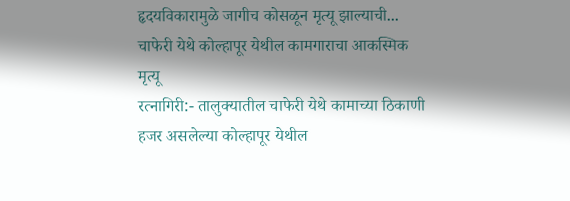हृदयविकारामुळे जागीच कोसळून मृत्यू झाल्याची...
चाफेरी येथे कोल्हापूर येथील कामगाराचा आकस्मिक मृत्यू
रत्नागिरी:- तालुक्यातील चाफेरी येथे कामाच्या ठिकाणी हजर असलेल्या कोल्हापूर येथील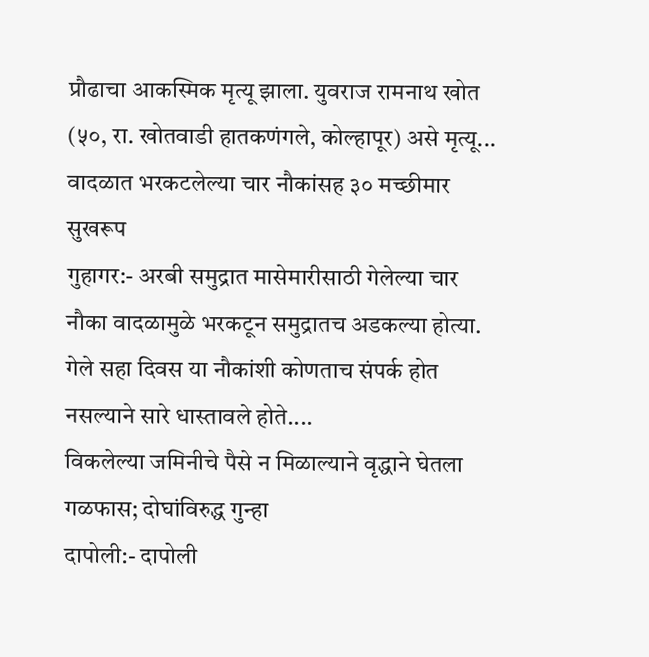प्रौढाचा आकस्मिक मृत्यू झाला. युवराज रामनाथ खोत (५०, रा. खोतवाडी हातकणंगले, कोल्हापूर) असे मृत्यू...
वादळात भरकटलेल्या चार नौकांसह ३० मच्छीमार सुखरूप
गुहागर:- अरबी समुद्रात मासेमारीसाठी गेलेल्या चार नौका वादळामुळे भरकटून समुद्रातच अडकल्या होत्या. गेले सहा दिवस या नौकांशी कोणताच संपर्क होत नसल्याने सारे धास्तावले होते....
विकलेल्या जमिनीचे पैसे न मिळाल्याने वृद्धाने घेतला गळफास; दोघांविरुद्ध गुन्हा
दापोली:- दापोली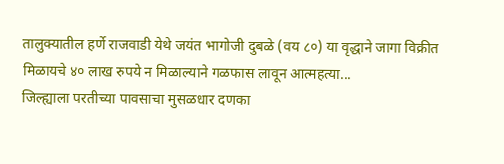तालुक्यातील हर्णे राजवाडी येथे जयंत भागोजी दुबळे (वय ८०) या वृद्धाने जागा विक्रीत मिळायचे ४० लाख रुपये न मिळाल्याने गळफास लावून आत्महत्या...
जिल्ह्याला परतीच्या पावसाचा मुसळधार दणका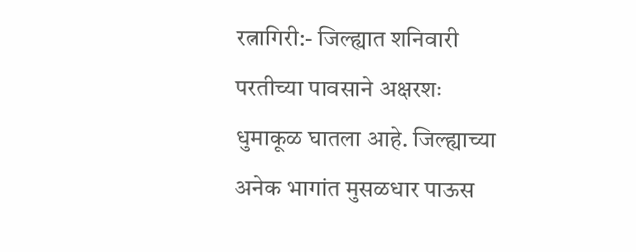रत्नागिरी:- जिल्ह्यात शनिवारी परतीच्या पावसाने अक्षरशः धुमाकूळ घातला आहे. जिल्ह्याच्या अनेक भागांत मुसळधार पाऊस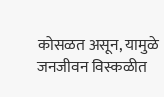कोसळत असून, यामुळे जनजीवन विस्कळीत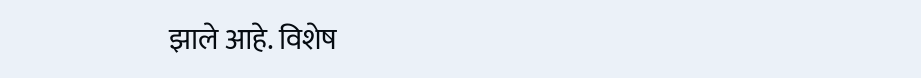झाले आहे. विशेष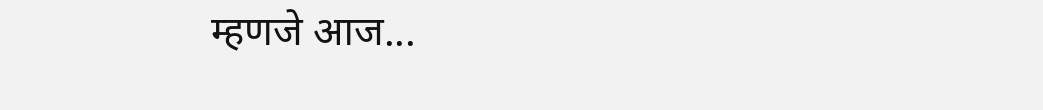म्हणजे आज...